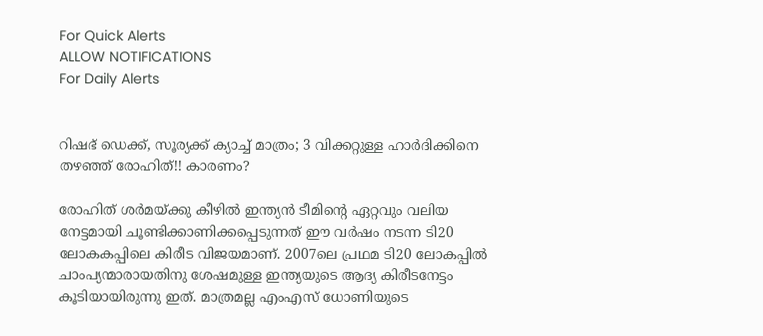For Quick Alerts
ALLOW NOTIFICATIONS
For Daily Alerts


റിഷഭ് ഡെക്ക്, സൂര്യക്ക് ക്യാച്ച് മാത്രം; 3 വിക്കറ്റുള്ള ഹാര്‍ദിക്കിനെ തഴഞ്ഞ് രോഹിത്!! കാരണം?

രോഹിത് ശര്‍മയ്ക്കു കീഴില്‍ ഇന്ത്യന്‍ ടീമിന്റെ ഏറ്റവും വലിയ നേട്ടമായി ചൂണ്ടിക്കാണിക്കപ്പെടുന്നത് ഈ വര്‍ഷം നടന്ന ടി20 ലോകകപ്പിലെ കിരീട വിജയമാണ്. 2007ലെ പ്രഥമ ടി20 ലോകപ്പില്‍ ചാംപ്യന്മാരായതിനു ശേഷമുള്ള ഇന്ത്യയുടെ ആദ്യ കിരീടനേട്ടം കൂടിയായിരുന്നു ഇത്. മാത്രമല്ല എംഎസ് ധോണിയുടെ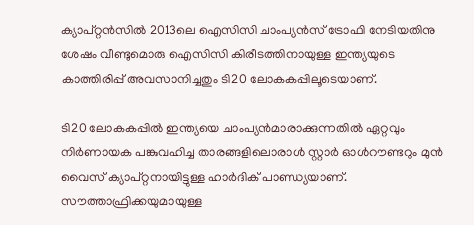ക്യാപ്റ്റന്‍സില്‍ 2013ലെ ഐസിസി ചാംപ്യന്‍സ് ട്രോഫി നേടിയതിനു ശേഷം വീണ്ടുമൊരു ഐസിസി കിരീടത്തിനായുള്ള ഇന്ത്യയുടെ കാത്തിരിപ്പ് അവസാനിച്ചതും ടി20 ലോകകപ്പിലൂടെയാണ്.

ടി20 ലോകകപ്പില്‍ ഇന്ത്യയെ ചാംപ്യന്‍മാരാക്കുന്നതില്‍ ഏറ്റവും നിര്‍ണായക പങ്കുവഹിച്ച താരങ്ങളിലൊരാള്‍ സ്റ്റാര്‍ ഓള്‍റൗണ്ടറും മുന്‍ വൈസ് ക്യാപ്റ്റനായിട്ടുള്ള ഹാര്‍ദിക് പാണ്ഡ്യയാണ്. സൗത്താഫ്രിക്കയുമായുള്ള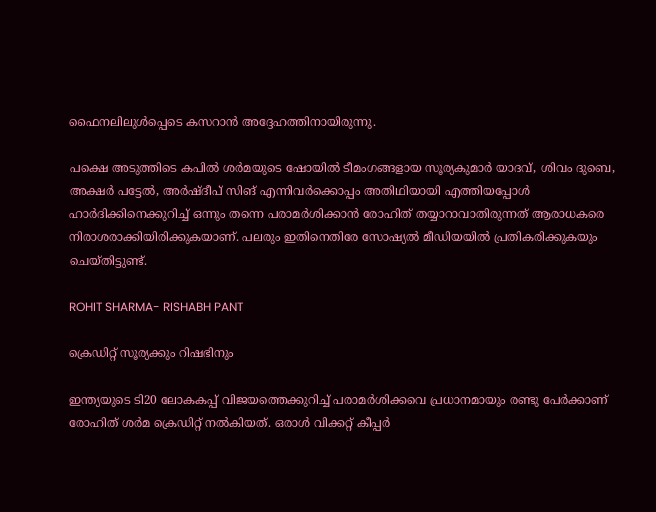ഫൈനലിലുള്‍പ്പെടെ കസറാന്‍ അദ്ദേഹത്തിനായിരുന്നു.

പക്ഷെ അടുത്തിടെ കപില്‍ ശര്‍മയുടെ ഷോയില്‍ ടീമംഗങ്ങളായ സൂര്യകുമാര്‍ യാദവ്, ശിവം ദുബെ, അക്ഷര്‍ പട്ടേല്‍, അര്‍ഷ്ദീപ് സിങ് എന്നിവര്‍ക്കൊപ്പം അതിഥിയായി എത്തിയപ്പോള്‍ ഹാര്‍ദിക്കിനെക്കുറിച്ച് ഒന്നും തന്നെ പരാമര്‍ശിക്കാന്‍ രോഹിത് തയ്യാറാവാതിരുന്നത് ആരാധകരെ നിരാശരാക്കിയിരിക്കുകയാണ്. പലരും ഇതിനെതിരേ സോഷ്യല്‍ മീഡിയയില്‍ പ്രതികരിക്കുകയും ചെയ്തിട്ടുണ്ട്.

ROHIT SHARMA- RISHABH PANT

ക്രെഡിറ്റ് സൂര്യക്കും റിഷഭിനും

ഇന്ത്യയുടെ ടി20 ലോകകപ്പ് വിജയത്തെക്കുറിച്ച് പരാമര്‍ശിക്കവെ പ്രധാനമായും രണ്ടു പേര്‍ക്കാണ് രോഹിത് ശര്‍മ ക്രെഡിറ്റ് നല്‍കിയത്. ഒരാള്‍ വിക്കറ്റ് കീപ്പര്‍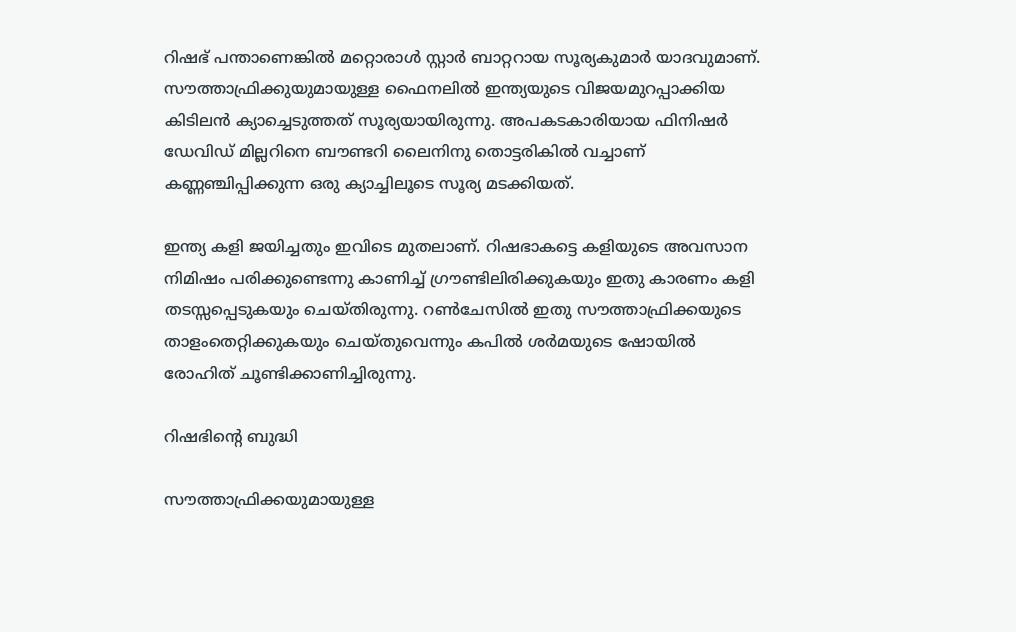റിഷഭ് പന്താണെങ്കില്‍ മറ്റൊരാള്‍ സ്റ്റാര്‍ ബാറ്ററായ സൂര്യകുമാര്‍ യാദവുമാണ്. സൗത്താഫ്രിക്കുയുമായുള്ള ഫൈനലില്‍ ഇന്ത്യയുടെ വിജയമുറപ്പാക്കിയ കിടിലന്‍ ക്യാച്ചെടുത്തത് സൂര്യയായിരുന്നു. അപകടകാരിയായ ഫിനിഷര്‍ ഡേവിഡ് മില്ലറിനെ ബൗണ്ടറി ലൈനിനു തൊട്ടരികില്‍ വച്ചാണ് കണ്ണഞ്ചിപ്പിക്കുന്ന ഒരു ക്യാച്ചിലൂടെ സൂര്യ മടക്കിയത്.

ഇന്ത്യ കളി ജയിച്ചതും ഇവിടെ മുതലാണ്. റിഷഭാകട്ടെ കളിയുടെ അവസാന നിമിഷം പരിക്കുണ്ടെന്നു കാണിച്ച് ഗ്രൗണ്ടിലിരിക്കുകയും ഇതു കാരണം കളി തടസ്സപ്പെടുകയും ചെയ്തിരുന്നു. റണ്‍ചേസില്‍ ഇതു സൗത്താഫ്രിക്കയുടെ താളംതെറ്റിക്കുകയും ചെയ്തുവെന്നും കപില്‍ ശര്‍മയുടെ ഷോയില്‍ രോഹിത് ചൂണ്ടിക്കാണിച്ചിരുന്നു.

റിഷഭിന്റെ ബുദ്ധി

സൗത്താഫ്രിക്കയുമായുള്ള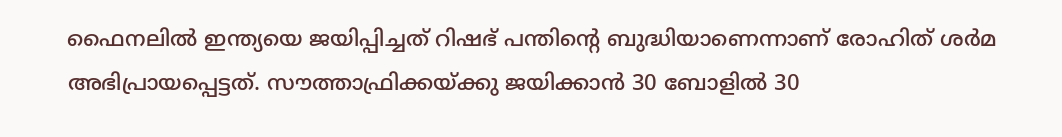ഫൈനലില്‍ ഇന്ത്യയെ ജയിപ്പിച്ചത് റിഷഭ് പന്തിന്റെ ബുദ്ധിയാണെന്നാണ് രോഹിത് ശര്‍മ അഭിപ്രായപ്പെട്ടത്. സൗത്താഫ്രിക്കയ്ക്കു ജയിക്കാന്‍ 30 ബോളില്‍ 30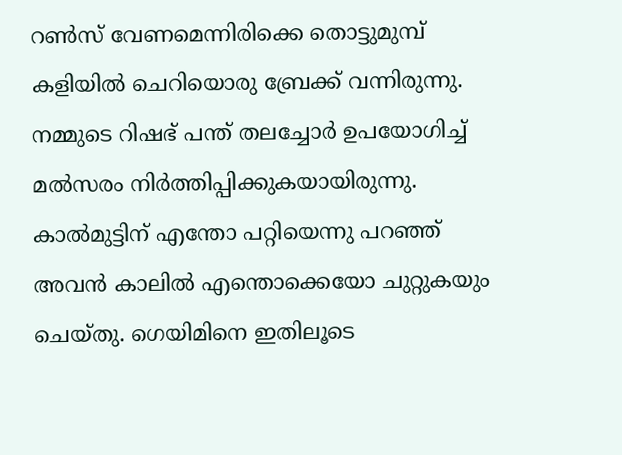റണ്‍സ് വേണമെന്നിരിക്കെ തൊട്ടുമുമ്പ് കളിയില്‍ ചെറിയൊരു ബ്രേക്ക് വന്നിരുന്നു. നമ്മുടെ റിഷഭ് പന്ത് തലച്ചോര്‍ ഉപയോഗിച്ച് മല്‍സരം നിര്‍ത്തിപ്പിക്കുകയായിരുന്നു. കാല്‍മുട്ടിന് എന്തോ പറ്റിയെന്നു പറഞ്ഞ് അവന്‍ കാലില്‍ എന്തൊക്കെയോ ചുറ്റുകയും ചെയ്തു. ഗെയിമിനെ ഇതിലൂടെ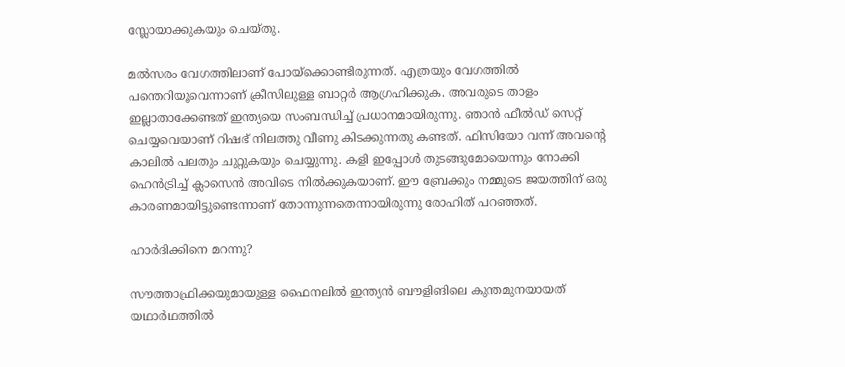സ്ലോയാക്കുകയും ചെയ്തു.

മല്‍സരം വേഗത്തിലാണ് പോയ്‌ക്കൊണ്ടിരുന്നത്. എത്രയും വേഗത്തില്‍ പന്തെറിയൂവെന്നാണ് ക്രീസിലുള്ള ബാറ്റര്‍ ആഗ്രഹിക്കുക. അവരുടെ താളം ഇല്ലാതാക്കേണ്ടത് ഇന്ത്യയെ സംബന്ധിച്ച് പ്രധാനമായിരുന്നു. ഞാന്‍ ഫീല്‍ഡ് സെറ്റ് ചെയ്യവെയാണ് റിഷഭ് നിലത്തു വീണു കിടക്കുന്നതു കണ്ടത്. ഫിസിയോ വന്ന് അവന്റെ കാലില്‍ പലതും ചുറ്റുകയും ചെയ്യുന്നു. കളി ഇപ്പോള്‍ തുടങ്ങുമോയെന്നും നോക്കി ഹെന്‍ട്രിച്ച് ക്ലാസെന്‍ അവിടെ നില്‍ക്കുകയാണ്. ഈ ബ്രേക്കും നമ്മുടെ ജയത്തിന് ഒരു കാരണമായിട്ടുണ്ടെന്നാണ് തോന്നുന്നതെന്നായിരുന്നു രോഹിത് പറഞ്ഞത്.

ഹാര്‍ദിക്കിനെ മറന്നു?

സൗത്താഫ്രിക്കയുമായുള്ള ഫൈനലില്‍ ഇന്ത്യന്‍ ബൗളിങിലെ കുന്തമുനയായത് യഥാര്‍ഥത്തില്‍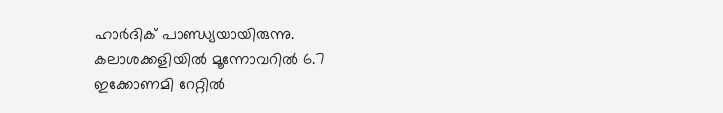ഹാര്‍ദിക് പാണ്ഡ്യയായിരുന്നു. കലാശക്കളിയില്‍ മൂന്നോവറില്‍ 6.7 ഇക്കോണമി റേറ്റില്‍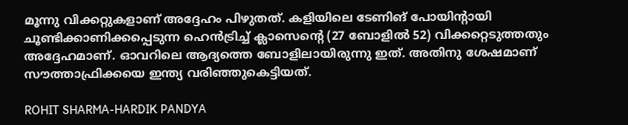മൂന്നു വിക്കറ്റുകളാണ് അദ്ദേഹം പിഴുതത്. കളിയിലെ ടേണിങ് പോയിന്റായി ചൂണ്ടിക്കാണിക്കപ്പെടുന്ന ഹെന്‍ട്രിച്ച് ക്ലാസെന്റെ (27 ബോളില്‍ 52) വിക്കറ്റെടുത്തതും അദ്ദേഹമാണ്. ഓവറിലെ ആദ്യത്തെ ബോളിലായിരുന്നു ഇത്. അതിനു ശേഷമാണ് സൗത്താഫ്രിക്കയെ ഇന്ത്യ വരിഞ്ഞുകെട്ടിയത്.

ROHIT SHARMA-HARDIK PANDYA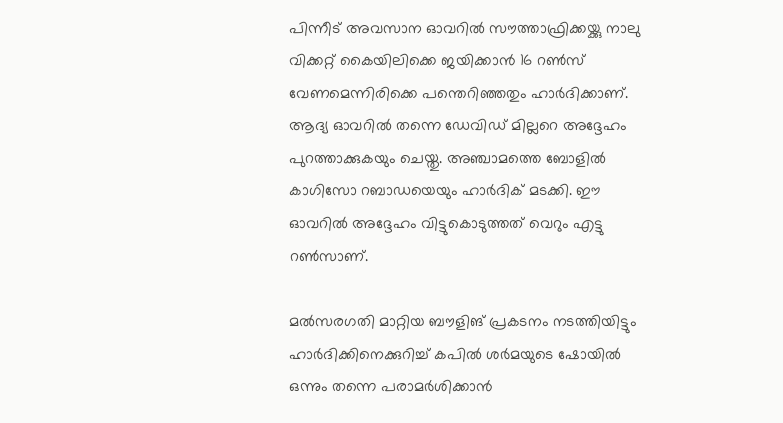പിന്നീട് അവസാന ഓവറില്‍ സൗത്താഫ്രിക്കയ്ക്കു നാലു വിക്കറ്റ് കൈയിലിക്കെ ജയിക്കാന്‍ 16 റണ്‍സ് വേണമെന്നിരിക്കെ പന്തെറിഞ്ഞതും ഹാര്‍ദിക്കാണ്. ആദ്യ ഓവറില്‍ തന്നെ ഡേവിഡ് മില്ലറെ അദ്ദേഹം പുറത്താക്കുകയും ചെയ്തു. അഞ്ചാമത്തെ ബോളില്‍ കാഗിസോ റബാഡയെയും ഹാര്‍ദിക് മടക്കി. ഈ ഓവറില്‍ അദ്ദേഹം വിട്ടുകൊടുത്തത് വെറും എട്ടു റണ്‍സാണ്.

മല്‍സരഗതി മാറ്റിയ ബൗളിങ് പ്രകടനം നടത്തിയിട്ടും ഹാര്‍ദിക്കിനെക്കുറിച്ച് കപില്‍ ശര്‍മയുടെ ഷോയില്‍ ഒന്നും തന്നെ പരാമര്‍ശിക്കാന്‍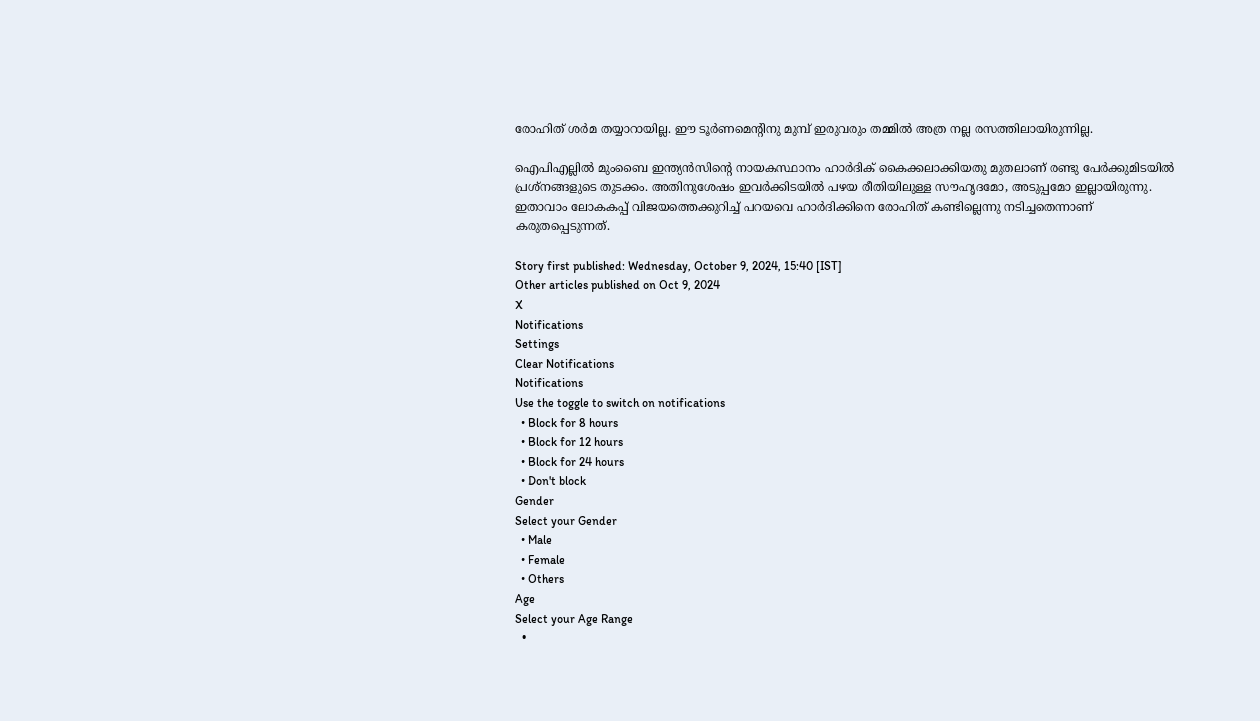രോഹിത് ശര്‍മ തയ്യാറായില്ല. ഈ ടൂര്‍ണമെന്റിനു മുമ്പ് ഇരുവരും തമ്മില്‍ അത്ര നല്ല രസത്തിലായിരുന്നില്ല.

ഐപിഎല്ലില്‍ മുംബൈ ഇന്ത്യന്‍സിന്റെ നായകസ്ഥാനം ഹാര്‍ദിക് കൈക്കലാക്കിയതു മുതലാണ് രണ്ടു പേര്‍ക്കുമിടയില്‍ പ്രശ്‌നങ്ങളുടെ തുടക്കം. അതിനുശേഷം ഇവര്‍ക്കിടയില്‍ പഴയ രീതിയിലുള്ള സൗഹൃദമോ, അടുപ്പമോ ഇല്ലായിരുന്നു. ഇതാവാം ലോകകപ്പ് വിജയത്തെക്കുറിച്ച് പറയവെ ഹാര്‍ദിക്കിനെ രോഹിത് കണ്ടില്ലെന്നു നടിച്ചതെന്നാണ് കരുതപ്പെടുന്നത്.

Story first published: Wednesday, October 9, 2024, 15:40 [IST]
Other articles published on Oct 9, 2024
X
Notifications
Settings
Clear Notifications
Notifications
Use the toggle to switch on notifications
  • Block for 8 hours
  • Block for 12 hours
  • Block for 24 hours
  • Don't block
Gender
Select your Gender
  • Male
  • Female
  • Others
Age
Select your Age Range
  •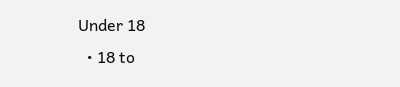Under 18
  • 18 to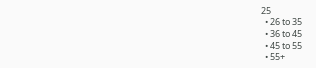25
  • 26 to 35
  • 36 to 45
  • 45 to 55
  • 55+